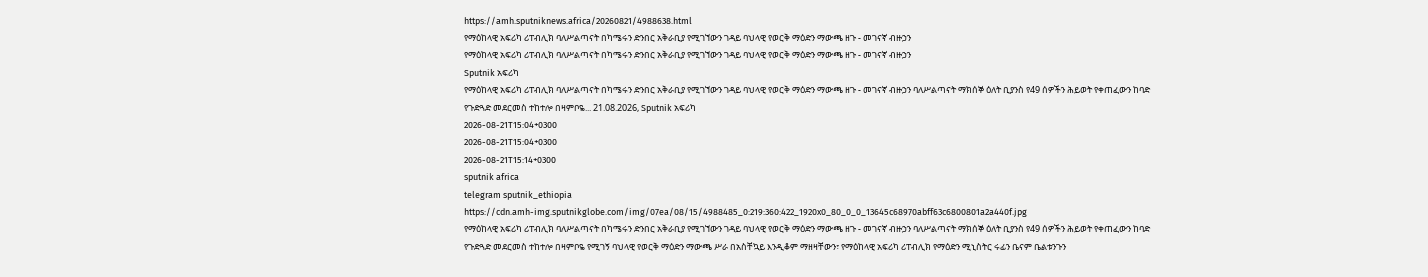https://amh.sputniknews.africa/20260821/4988638.html
የማዕከላዊ አፍሪካ ሪፐብሊክ ባለሥልጣናት በካሜሩን ድንበር አቅራቢያ የሚገኘውን ገዳይ ባህላዊ የወርቅ ማዕድን ማውጫ ዘጉ - መገናኛ ብዙኃን
የማዕከላዊ አፍሪካ ሪፐብሊክ ባለሥልጣናት በካሜሩን ድንበር አቅራቢያ የሚገኘውን ገዳይ ባህላዊ የወርቅ ማዕድን ማውጫ ዘጉ - መገናኛ ብዙኃን
Sputnik አፍሪካ
የማዕከላዊ አፍሪካ ሪፐብሊክ ባለሥልጣናት በካሜሩን ድንበር አቅራቢያ የሚገኘውን ገዳይ ባህላዊ የወርቅ ማዕድን ማውጫ ዘጉ - መገናኛ ብዙኃን ባለሥልጣናት ማክሰኞ ዕለት ቢያንስ የ49 ሰዎችን ሕይወት የቀጠፈውን ከባድ የጉድጓድ መደርመስ ተከተሎ በዛምቦዬ... 21.08.2026, Sputnik አፍሪካ
2026-08-21T15:04+0300
2026-08-21T15:04+0300
2026-08-21T15:14+0300
sputnik africa
telegram sputnik_ethiopia
https://cdn.amh-img.sputnikglobe.com/img/07ea/08/15/4988485_0:219:360:422_1920x0_80_0_0_13645c68970abff63c6800801a2a440f.jpg
የማዕከላዊ አፍሪካ ሪፐብሊክ ባለሥልጣናት በካሜሩን ድንበር አቅራቢያ የሚገኘውን ገዳይ ባህላዊ የወርቅ ማዕድን ማውጫ ዘጉ - መገናኛ ብዙኃን ባለሥልጣናት ማክሰኞ ዕለት ቢያንስ የ49 ሰዎችን ሕይወት የቀጠፈውን ከባድ የጉድጓድ መደርመስ ተከተሎ በዛምቦዬ የሚገኝ ባህላዊ የወርቅ ማዕድን ማውጫ ሥራ በአስቸኳይ እንዲቆም ማዘዛቸውን፣ የማዕከላዊ አፍሪካ ሪፐብሊክ የማዕድን ሚኒስትር ሩፊን ቤናም ቤልቱንጉን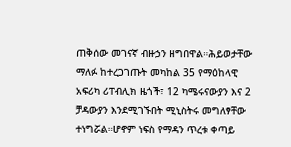ጠቅሰው መገናኛ ብዙኃን ዘግበዋል።ሕይወታቸው ማለፉ ከተረጋገጡት መካከል 35 የማዕከላዊ አፍሪካ ሪፐብሊክ ዜጎች፣ 12 ካሜሩናውያን እና 2 ቻዳውያን እንደሚገኙበት ሚኒስትሩ መግለፃቸው ተነግሯል።ሆኖም ነፍስ የማዳን ጥረቱ ቀጣይ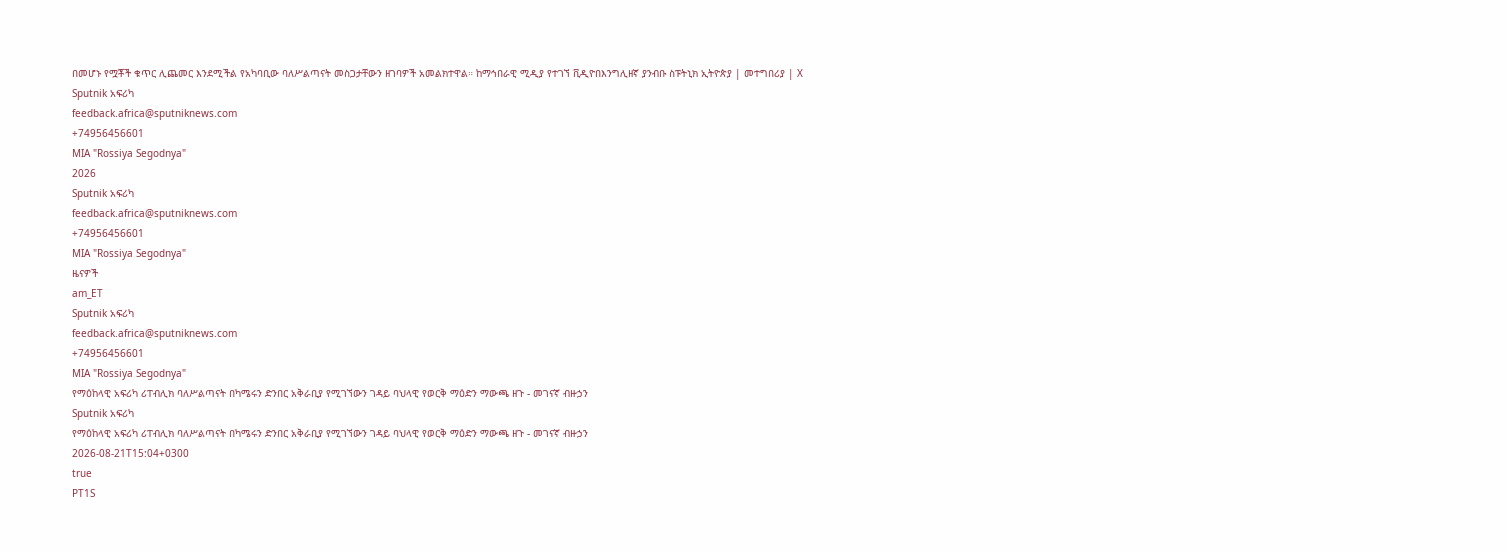በመሆኑ የሟቾች ቁጥር ሊጨመር እንደሚችል የአካባቢው ባለሥልጣናት መስጋታቸውን ዘገባዎች አመልክተዋል። ከማኅበራዊ ሚዲያ የተገኘ ቪዲዮበእንግሊዘኛ ያንብቡ ስፑትኒክ ኢትዮጵያ | መተግበሪያ | X
Sputnik አፍሪካ
feedback.africa@sputniknews.com
+74956456601
MIA "Rossiya Segodnya"
2026
Sputnik አፍሪካ
feedback.africa@sputniknews.com
+74956456601
MIA "Rossiya Segodnya"
ዜናዎች
am_ET
Sputnik አፍሪካ
feedback.africa@sputniknews.com
+74956456601
MIA "Rossiya Segodnya"
የማዕከላዊ አፍሪካ ሪፐብሊክ ባለሥልጣናት በካሜሩን ድንበር አቅራቢያ የሚገኘውን ገዳይ ባህላዊ የወርቅ ማዕድን ማውጫ ዘጉ - መገናኛ ብዙኃን
Sputnik አፍሪካ
የማዕከላዊ አፍሪካ ሪፐብሊክ ባለሥልጣናት በካሜሩን ድንበር አቅራቢያ የሚገኘውን ገዳይ ባህላዊ የወርቅ ማዕድን ማውጫ ዘጉ - መገናኛ ብዙኃን
2026-08-21T15:04+0300
true
PT1S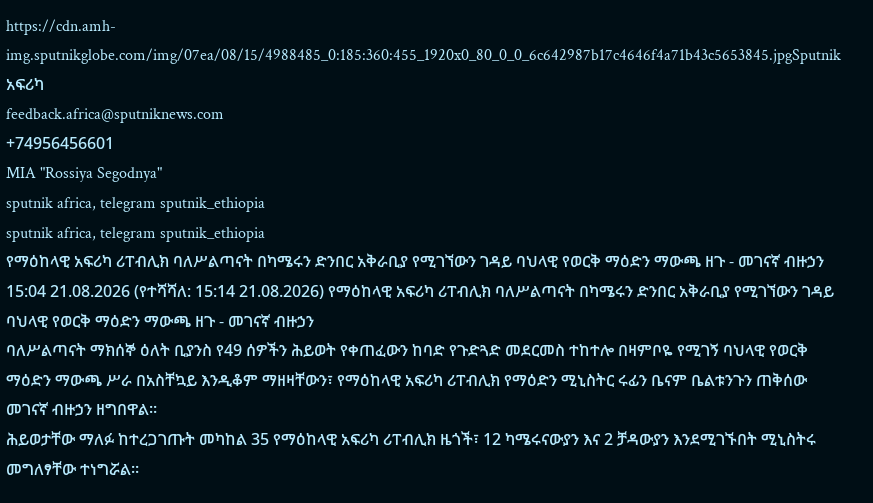https://cdn.amh-img.sputnikglobe.com/img/07ea/08/15/4988485_0:185:360:455_1920x0_80_0_0_6c642987b17c4646f4a71b43c5653845.jpgSputnik አፍሪካ
feedback.africa@sputniknews.com
+74956456601
MIA "Rossiya Segodnya"
sputnik africa, telegram sputnik_ethiopia
sputnik africa, telegram sputnik_ethiopia
የማዕከላዊ አፍሪካ ሪፐብሊክ ባለሥልጣናት በካሜሩን ድንበር አቅራቢያ የሚገኘውን ገዳይ ባህላዊ የወርቅ ማዕድን ማውጫ ዘጉ - መገናኛ ብዙኃን
15:04 21.08.2026 (የተሻሻለ: 15:14 21.08.2026) የማዕከላዊ አፍሪካ ሪፐብሊክ ባለሥልጣናት በካሜሩን ድንበር አቅራቢያ የሚገኘውን ገዳይ ባህላዊ የወርቅ ማዕድን ማውጫ ዘጉ - መገናኛ ብዙኃን
ባለሥልጣናት ማክሰኞ ዕለት ቢያንስ የ49 ሰዎችን ሕይወት የቀጠፈውን ከባድ የጉድጓድ መደርመስ ተከተሎ በዛምቦዬ የሚገኝ ባህላዊ የወርቅ ማዕድን ማውጫ ሥራ በአስቸኳይ እንዲቆም ማዘዛቸውን፣ የማዕከላዊ አፍሪካ ሪፐብሊክ የማዕድን ሚኒስትር ሩፊን ቤናም ቤልቱንጉን ጠቅሰው መገናኛ ብዙኃን ዘግበዋል።
ሕይወታቸው ማለፉ ከተረጋገጡት መካከል 35 የማዕከላዊ አፍሪካ ሪፐብሊክ ዜጎች፣ 12 ካሜሩናውያን እና 2 ቻዳውያን እንደሚገኙበት ሚኒስትሩ መግለፃቸው ተነግሯል።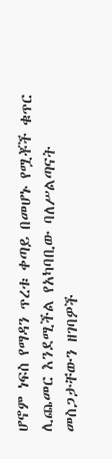ሆኖም ነፍስ የማዳን ጥረቱ ቀጣይ በመሆኑ የሟቾች ቁጥር ሊጨመር እንደሚችል የአካባቢው ባለሥልጣናት መስጋታቸውን ዘገባዎች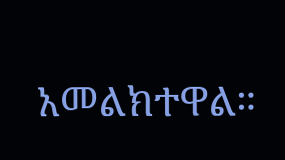አመልክተዋል።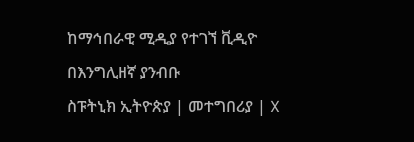ከማኅበራዊ ሚዲያ የተገኘ ቪዲዮ
በእንግሊዘኛ ያንብቡ
ስፑትኒክ ኢትዮጵያ | መተግበሪያ | X